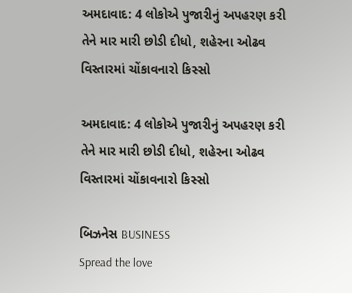અમદાવાદ: 4 લોકોએ પુજારીનું અપહરણ કરી તેને માર મારી છોડી દીધો, શહેરના ઓઢવ વિસ્તારમાં ચોંકાવનારો કિસ્સો

અમદાવાદ: 4 લોકોએ પુજારીનું અપહરણ કરી તેને માર મારી છોડી દીધો, શહેરના ઓઢવ વિસ્તારમાં ચોંકાવનારો કિસ્સો

બિઝનેસ BUSINESS
Spread the love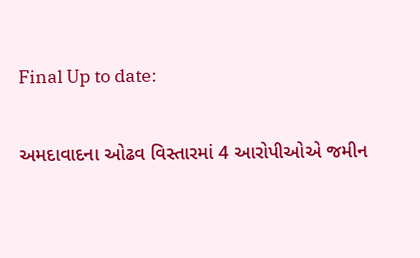Final Up to date:

અમદાવાદના ઓઢવ વિસ્તારમાં 4 આરોપીઓએ જમીન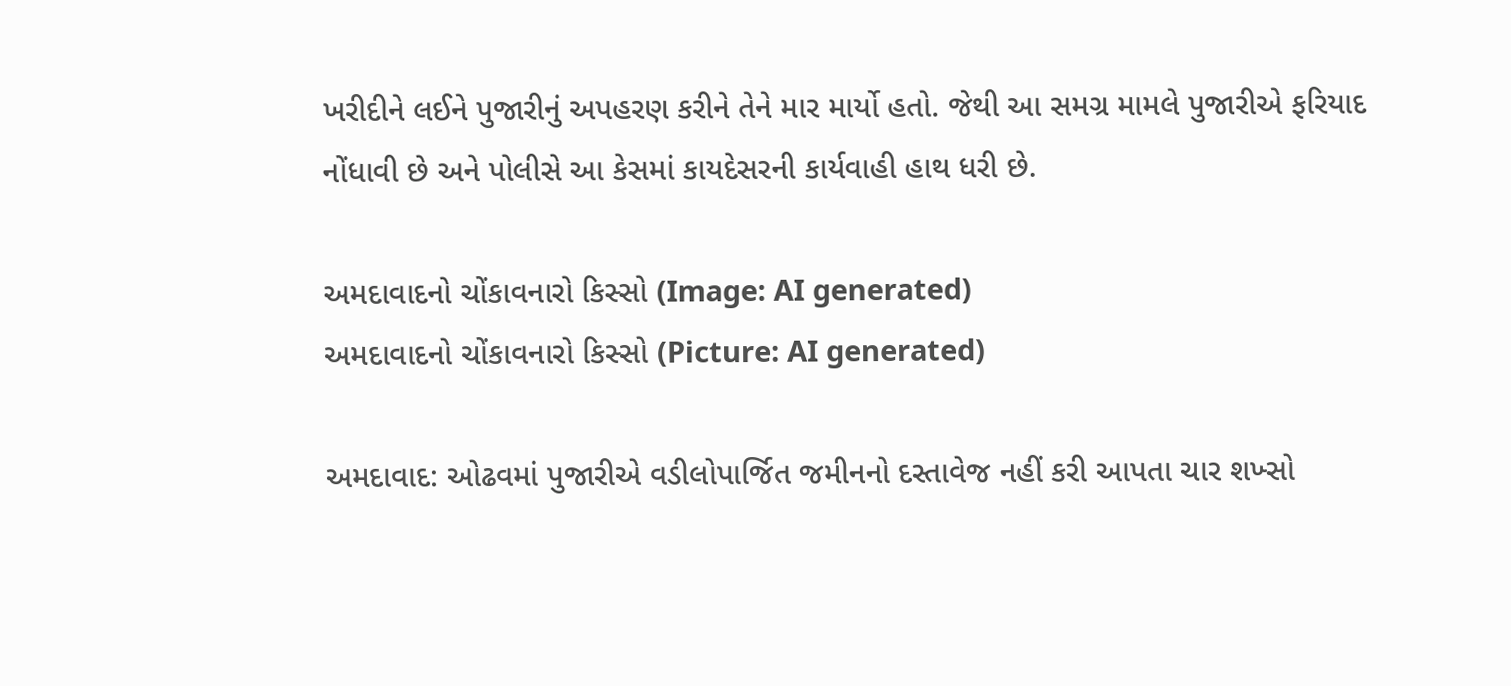ખરીદીને લઈને પુજારીનું અપહરણ કરીને તેને માર માર્યો હતો. જેથી આ સમગ્ર મામલે પુજારીએ ફરિયાદ નોંધાવી છે અને પોલીસે આ કેસમાં કાયદેસરની કાર્યવાહી હાથ ધરી છે.

અમદાવાદનો ચોંકાવનારો કિસ્સો (Image: AI generated)
અમદાવાદનો ચોંકાવનારો કિસ્સો (Picture: AI generated)

અમદાવાદ: ઓઢવમાં પુજારીએ વડીલોપાર્જિત જમીનનો દસ્તાવેજ નહીં કરી આપતા ચાર શખ્સો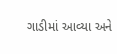ગાડીમાં આવ્યા અને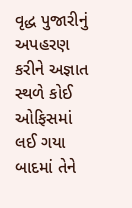વૃદ્ધ પુજારીનું અપહરણ કરીને અજ્ઞાત સ્થળે કોઈ ઓફિસમાં લઈ ગયા બાદમાં તેને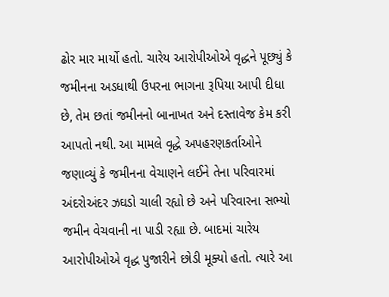ઢોર માર માર્યો હતો. ચારેય આરોપીઓએ વૃદ્ધને પૂછ્યું કે જમીનના અડધાથી ઉપરના ભાગના રૂપિયા આપી દીધા છે, તેમ છતાં જમીનનો બાનાખત અને દસ્તાવેજ કેમ કરી આપતો નથી. આ મામલે વૃદ્ધે અપહરણકર્તાઓને જણાવ્યું કે જમીનના વેચાણને લઈને તેના પરિવારમાં અંદરોઅંદર ઝઘડો ચાલી રહ્યો છે અને પરિવારના સભ્યો જમીન વેચવાની ના પાડી રહ્યા છે. બાદમાં ચારેય આરોપીઓએ વૃદ્ધ પુજારીને છોડી મૂક્યો હતો. ત્યારે આ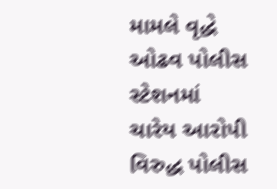મામલે વૃદ્ધે ઓઢવ પોલીસ સ્ટેશનમાં ચારેય આરોપી વિરુદ્ધ પોલીસ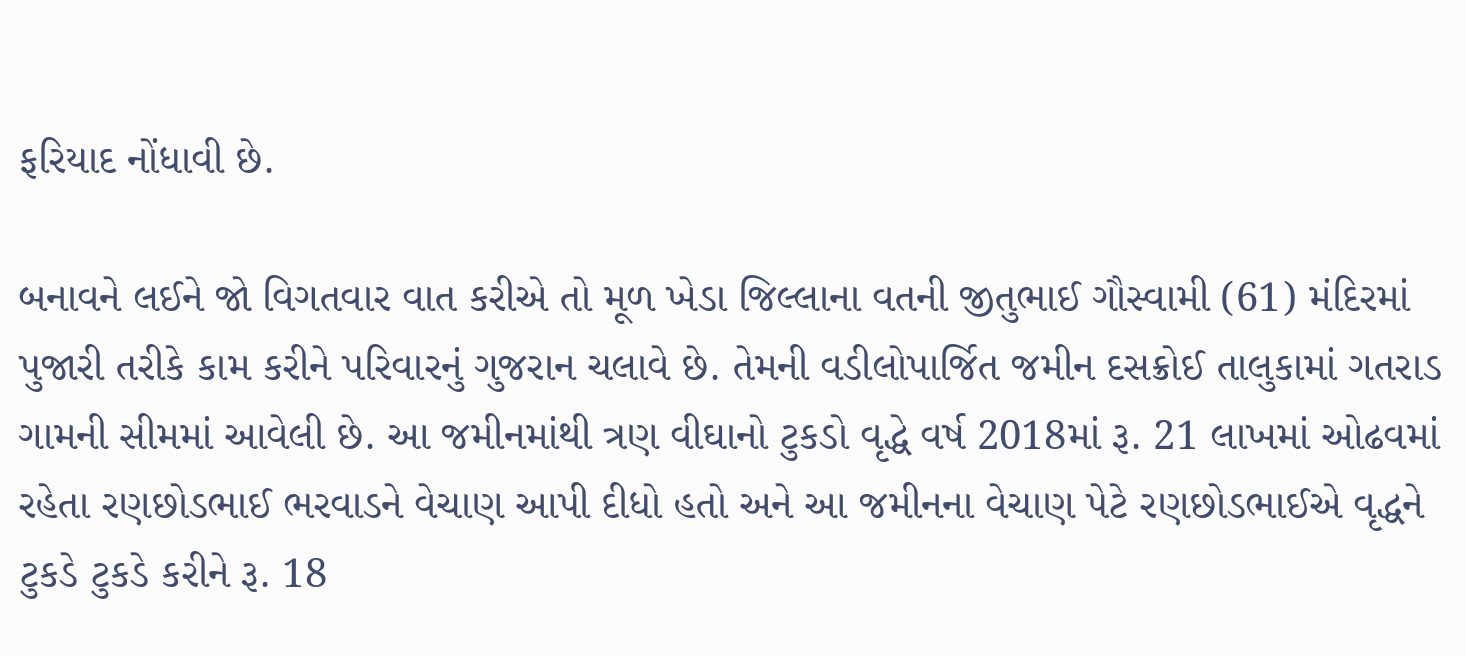ફરિયાદ નોંધાવી છે.

બનાવને લઈને જો વિગતવાર વાત કરીએ તો મૂળ ખેડા જિલ્લાના વતની જીતુભાઈ ગૌસ્વામી (61) મંદિરમાં પુજારી તરીકે કામ કરીને પરિવારનું ગુજરાન ચલાવે છે. તેમની વડીલોપાર્જિત જમીન દસક્રોઈ તાલુકામાં ગતરાડ ગામની સીમમાં આવેલી છે. આ જમીનમાંથી ત્રણ વીઘાનો ટુકડો વૃદ્ધે વર્ષ 2018માં રૂ. 21 લાખમાં ઓઢવમાં રહેતા રણછોડભાઈ ભરવાડને વેચાણ આપી દીધો હતો અને આ જમીનના વેચાણ પેટે રણછોડભાઈએ વૃદ્ધને ટુકડે ટુકડે કરીને રૂ. 18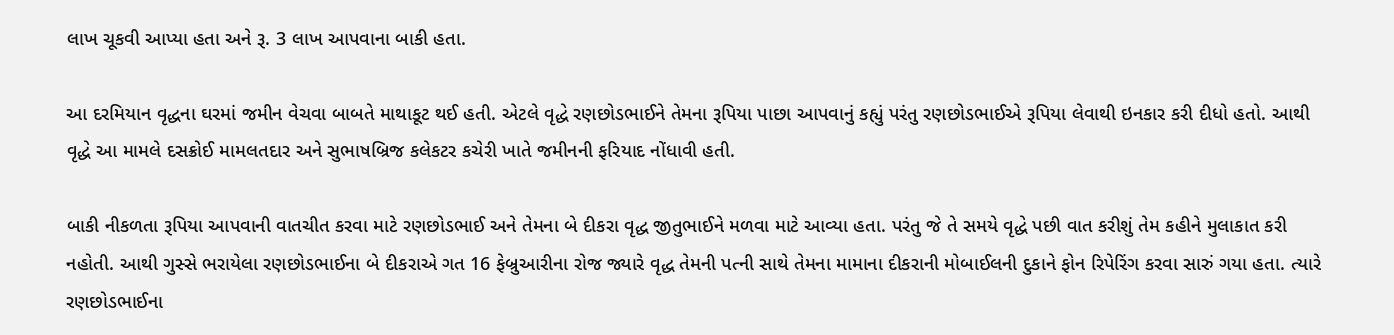લાખ ચૂકવી આપ્યા હતા અને રૂ. 3 લાખ આપવાના બાકી હતા.

આ દરમિયાન વૃદ્ધના ઘરમાં જમીન વેચવા બાબતે માથાકૂટ થઈ હતી. એટલે વૃદ્ધે રણછોડભાઈને તેમના રૂપિયા પાછા આપવાનું કહ્યું પરંતુ રણછોડભાઈએ રૂપિયા લેવાથી ઇનકાર કરી દીધો હતો. આથી વૃદ્ધે આ મામલે દસક્રોઈ મામલતદાર અને સુભાષબ્રિજ કલેકટર કચેરી ખાતે જમીનની ફરિયાદ નોંધાવી હતી.

બાકી નીકળતા રૂપિયા આપવાની વાતચીત કરવા માટે રણછોડભાઈ અને તેમના બે દીકરા વૃદ્ધ જીતુભાઈને મળવા માટે આવ્યા હતા. પરંતુ જે તે સમયે વૃદ્ધે પછી વાત કરીશું તેમ કહીને મુલાકાત કરી નહોતી. આથી ગુસ્સે ભરાયેલા રણછોડભાઈના બે દીકરાએ ગત 16 ફેબ્રુઆરીના રોજ જ્યારે વૃદ્ધ તેમની પત્ની સાથે તેમના મામાના દીકરાની મોબાઈલની દુકાને ફોન રિપેરિંગ કરવા સારું ગયા હતા. ત્યારે રણછોડભાઈના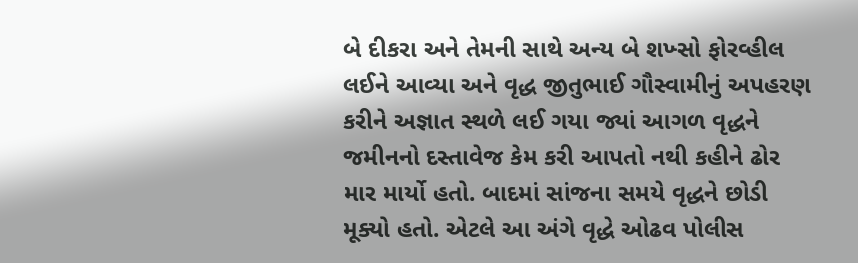બે દીકરા અને તેમની સાથે અન્ય બે શખ્સો ફોરવ્હીલ લઈને આવ્યા અને વૃદ્ધ જીતુભાઈ ગૌસ્વામીનું અપહરણ કરીને અજ્ઞાત સ્થળે લઈ ગયા જ્યાં આગળ વૃદ્ધને જમીનનો દસ્તાવેજ કેમ કરી આપતો નથી કહીને ઢોર માર માર્યો હતો. બાદમાં સાંજના સમયે વૃદ્ધને છોડી મૂક્યો હતો. એટલે આ અંગે વૃદ્ધે ઓઢવ પોલીસ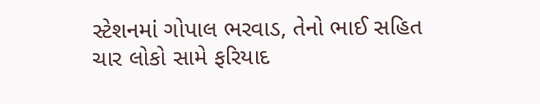સ્ટેશનમાં ગોપાલ ભરવાડ, તેનો ભાઈ સહિત ચાર લોકો સામે ફરિયાદ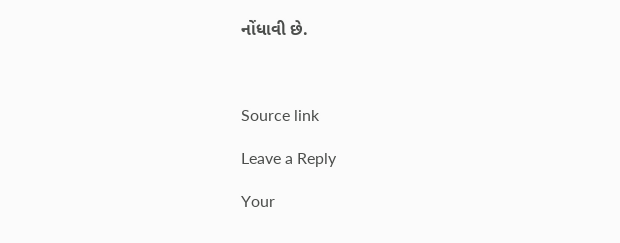નોંધાવી છે.



Source link

Leave a Reply

Your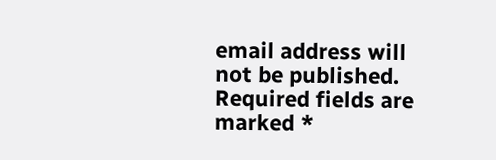email address will not be published. Required fields are marked *